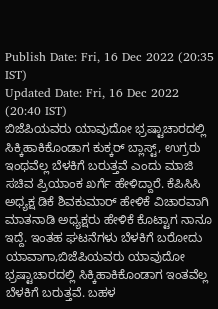Publish Date: Fri, 16 Dec 2022 (20:35 IST)
Updated Date: Fri, 16 Dec 2022 (20:40 IST)
ಬಿಜೆಪಿಯವರು ಯಾವುದೋ ಭ್ರಷ್ಟಾಚಾರದಲ್ಲಿ ಸಿಕ್ಕಿಹಾಕಿಕೊಂಡಾಗ ಕುಕ್ಕರ್ ಬ್ಲಾಸ್ಟ್, ಉಗ್ರರು ಇಂಥವೆಲ್ಲ ಬೆಳಕಿಗೆ ಬರುತ್ತವೆ ಎಂದು ಮಾಜಿ ಸಚಿವ ಪ್ರಿಯಾಂಕ ಖರ್ಗೆ ಹೇಳಿದ್ದಾರೆ. ಕೆಪಿಸಿಸಿ ಅಧ್ಯಕ್ಷ ಡಿಕೆ ಶಿವಕುಮಾರ್ ಹೇಳಿಕೆ ವಿಚಾರವಾಗಿ ಮಾತನಾಡಿ ಅಧ್ಯಕ್ಷರು ಹೇಳಿಕೆ ಕೊಟ್ಟಾಗ ನಾನೂ ಇದ್ದೆ. ಇಂತಹ ಘಟನೆಗಳು ಬೆಳಕಿಗೆ ಬರೋದು ಯಾವಾಗಾ,ಬಿಜೆಪಿಯವರು ಯಾವುದೋ ಭ್ರಷ್ಟಾಚಾರದಲ್ಲಿ ಸಿಕ್ಕಿಹಾಕಿಕೊಂಡಾಗ ಇಂತವೆಲ್ಲ ಬೆಳಕಿಗೆ ಬರುತ್ತವೆ. ಬಹಳ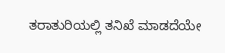ತರಾತುರಿಯಲ್ಲಿ ತನಿಖೆ ಮಾಡದೆಯೇ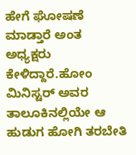ಹೇಗೆ ಘೋಷಣೆ ಮಾಡ್ತಾರೆ ಅಂತ ಅಧ್ಯಕ್ಷರು ಕೇಳಿದ್ದಾರೆ.ಹೋಂ ಮಿನಿಸ್ಟರ್ ಅವರ ತಾಲೂಕಿನಲ್ಲಿಯೇ ಆ ಹುಡುಗ ಹೋಗಿ ತರಬೇತಿ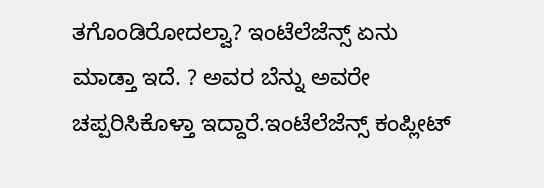ತಗೊಂಡಿರೋದಲ್ವಾ? ಇಂಟೆಲೆಜೆನ್ಸ್ ಏನು ಮಾಡ್ತಾ ಇದೆ. ? ಅವರ ಬೆನ್ನು ಅವರೇ ಚಪ್ಪರಿಸಿಕೊಳ್ತಾ ಇದ್ದಾರೆ.ಇಂಟೆಲೆಜೆನ್ಸ್ ಕಂಪ್ಲೀಟ್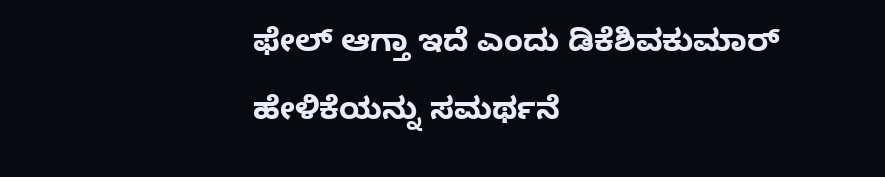ಫೇಲ್ ಆಗ್ತಾ ಇದೆ ಎಂದು ಡಿಕೆಶಿವಕುಮಾರ್ ಹೇಳಿಕೆಯನ್ನು ಸಮರ್ಥನೆ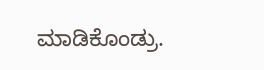ಮಾಡಿಕೊಂಡ್ರು.